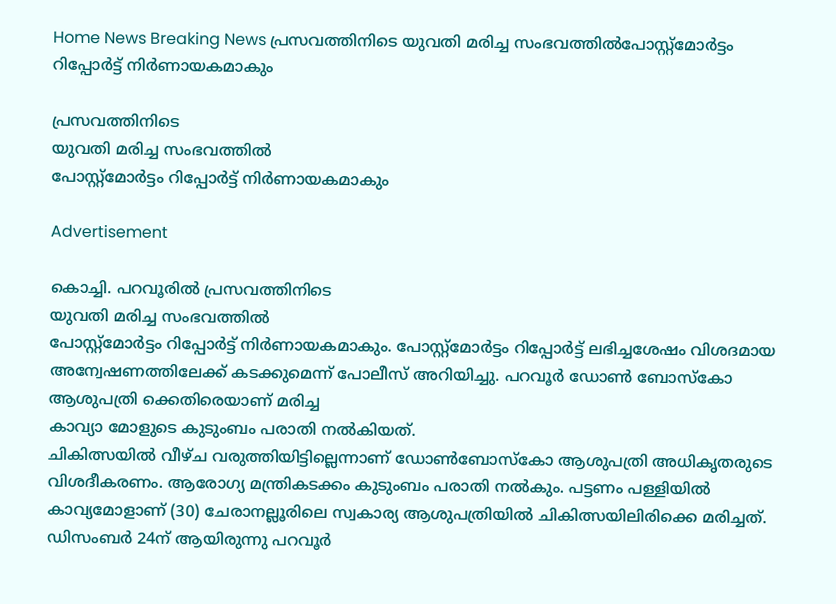Home News Breaking News പ്രസവത്തിനിടെ യുവതി മരിച്ച സംഭവത്തിൽപോസ്റ്റ്മോർട്ടം റിപ്പോർട്ട് നിർണായകമാകും

പ്രസവത്തിനിടെ
യുവതി മരിച്ച സംഭവത്തിൽ
പോസ്റ്റ്മോർട്ടം റിപ്പോർട്ട് നിർണായകമാകും

Advertisement

കൊച്ചി. പറവൂരിൽ പ്രസവത്തിനിടെ
യുവതി മരിച്ച സംഭവത്തിൽ
പോസ്റ്റ്മോർട്ടം റിപ്പോർട്ട് നിർണായകമാകും. പോസ്റ്റ്മോർട്ടം റിപ്പോർട്ട് ലഭിച്ചശേഷം വിശദമായ അന്വേഷണത്തിലേക്ക് കടക്കുമെന്ന് പോലീസ് അറിയിച്ചു. പറവൂർ ഡോൺ ബോസ്കോ ആശുപത്രി ക്കെതിരെയാണ് മരിച്ച
കാവ്യാ മോളുടെ കുടുംബം പരാതി നൽകിയത്.
ചികിത്സയിൽ വീഴ്ച വരുത്തിയിട്ടില്ലെന്നാണ് ഡോൺബോസ്കോ ആശുപത്രി അധികൃതരുടെ വിശദീകരണം. ആരോഗ്യ മന്ത്രികടക്കം കുടുംബം പരാതി നൽകും. പട്ടണം പള്ളിയിൽ കാവ്യമോളാണ് (30) ചേരാനല്ലൂരിലെ സ്വകാര്യ ആശുപത്രിയിൽ ചികിത്സയിലിരിക്കെ മരിച്ചത്. ഡിസംബർ 24ന് ആയിരുന്നു പറവൂർ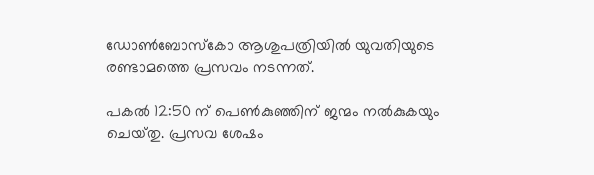ഡോൺബോസ്കോ ആശുപത്രിയിൽ യുവതിയുടെ രണ്ടാമത്തെ പ്രസവം നടന്നത്.

പകൽ 12:50 ന് പെൺകുഞ്ഞിന് ജന്മം നൽകുകയും ചെയ്‌തു. പ്രസവ ശേഷം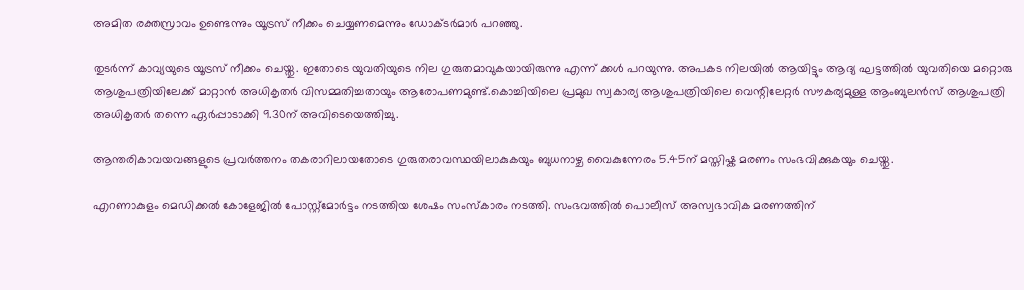അമിത രക്തസ്രാവം ഉണ്ടെന്നും യൂട്രസ് നീക്കം ചെയ്യണമെന്നും ഡോക്ട‌ർമാർ പറഞ്ഞു.

തുടർന്ന് കാവ്യയുടെ യൂട്രസ് നീക്കം ചെയ്തു. ഇതോടെ യുവതിയുടെ നില ഗുരുതമാവുകയായിരുന്നു എന്ന് ക്കൾ പറയുന്നു. അപകട നിലയിൽ ആയിട്ടും ആദ്യ ഘട്ടത്തിൽ യുവതിയെ മറ്റൊരു ആശുപത്രിയിലേക്ക് മാറ്റാൻ അധികൃതർ വിസമ്മതിച്ചതായും ആരോപണമുണ്ട്.കൊച്ചിയിലെ പ്രമുഖ സ്വകാര്യ ആശുപത്രിയിലെ വെന്റിലേറ്റർ സൗകര്യമുള്ള ആംബുലൻസ് ആശുപത്രി അധികൃതർ തന്നെ ഏർപ്പാടാക്കി 9.30ന് അവിടെയെത്തിച്ചു.

ആന്തരികാവയവങ്ങളുടെ പ്രവർത്തനം തകരാറിലായതോടെ ഗുരുതരാവസ്ഥയിലാകുകയും ബുധനാഴ്ച വൈകുന്നേരം 5.45ന് മസ്തിഷ്ക മരണം സംഭവിക്കുകയും ചെയ്തു.

എറണാകുളം മെഡിക്കൽ കോളേജിൽ പോസ്റ്റ്മോർട്ടം നടത്തിയ ശേഷം സംസ്കാരം നടത്തി. സംഭവത്തിൽ പൊലീസ് അസ്വഭാവിക മരണത്തിന്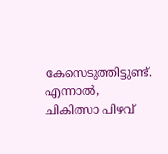കേസെടുത്തിട്ടുണ്ട്. എന്നാൽ, ചികിത്സാ പിഴവ്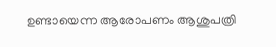ഉണ്ടായെന്ന ആരോപണം ആശുപത്രി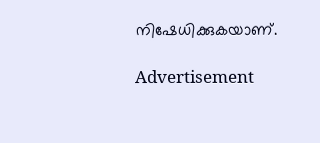നിഷേധിക്കുകയാണ്.

Advertisement